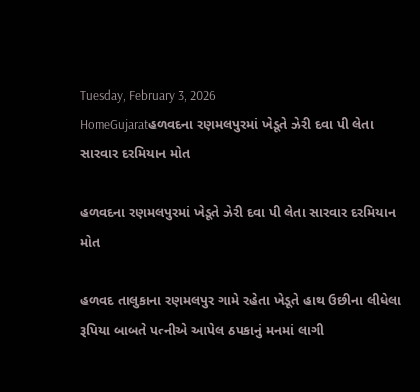Tuesday, February 3, 2026
HomeGujaratહળવદના રણમલપુરમાં ખેડૂતે ઝેરી દવા પી લેતા સારવાર દરમિયાન મોત

હળવદના રણમલપુરમાં ખેડૂતે ઝેરી દવા પી લેતા સારવાર દરમિયાન મોત

હળવદ તાલુકાના રણમલપુર ગામે રહેતા ખેડૂતે હાથ ઉછીના લીધેલા રૂપિયા બાબતે પત્નીએ આપેલ ઠપકાનું મનમાં લાગી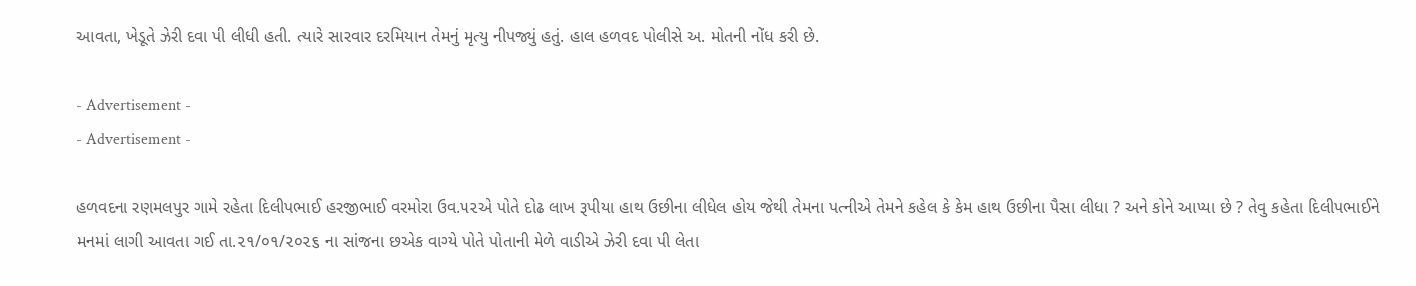આવતા, ખેડૂતે ઝેરી દવા પી લીધી હતી. ત્યારે સારવાર દરમિયાન તેમનું મૃત્યુ નીપજ્યું હતું. હાલ હળવદ પોલીસે અ. મોતની નોંધ કરી છે.

- Advertisement -
- Advertisement -

હળવદના રણમલપુર ગામે રહેતા દિલીપભાઈ હરજીભાઈ વરમોરા ઉવ.૫૨એ પોતે દોઢ લાખ રૂપીયા હાથ ઉછીના લીધેલ હોય જેથી તેમના પત્નીએ તેમને કહેલ કે કેમ હાથ ઉછીના પૈસા લીધા ? અને કોને આપ્યા છે ? તેવુ કહેતા દિલીપભાઈને મનમાં લાગી આવતા ગઈ તા.૨૧/૦૧/૨૦૨૬ ના સાંજના છએક વાગ્યે પોતે પોતાની મેળે વાડીએ ઝેરી દવા પી લેતા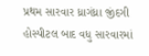પ્રથમ સારવાર ધ્રાગંધ્રા જીંદગી હોસ્પીટલ બાદ વધુ સારવારમાં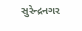સુરેન્દ્રનગર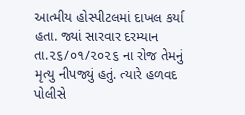આત્મીય હોસ્પીટલમાં દાખલ કર્યા હતા. જ્યાં સારવાર દરમ્યાન તા.૨૬/૦૧/૨૦૨૬ ના રોજ તેમનું મૃત્યુ નીપજ્યું હતું. ત્યારે હળવદ પોલીસે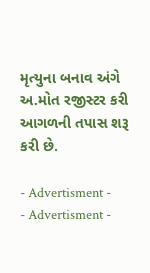મૃત્યુના બનાવ અંગે અ.મોત રજીસ્ટર કરી આગળની તપાસ શરૂ કરી છે.

- Advertisment -
- Advertisment -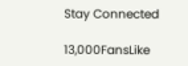Stay Connected

13,000FansLike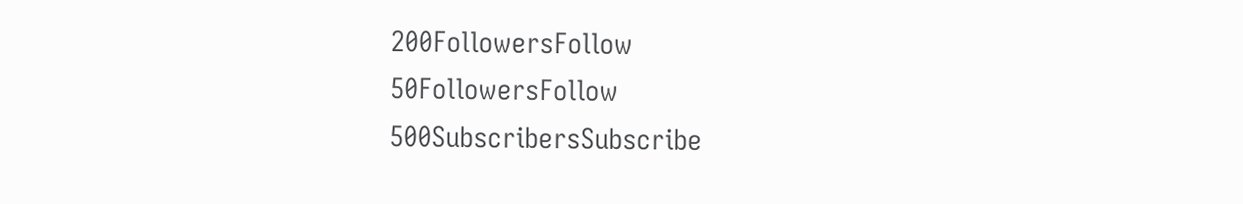200FollowersFollow
50FollowersFollow
500SubscribersSubscribe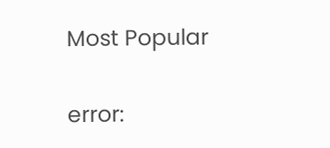Most Popular

error: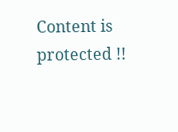Content is protected !!